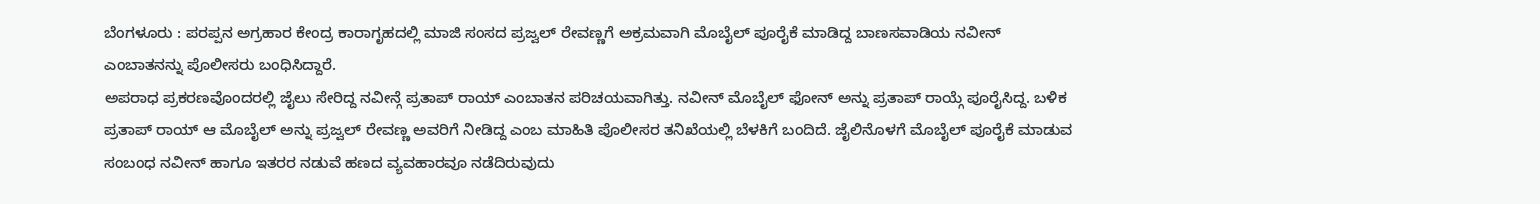ಬೆಂಗಳೂರು : ಪರಪ್ಪನ ಅಗ್ರಹಾರ ಕೇಂದ್ರ ಕಾರಾಗೃಹದಲ್ಲಿ ಮಾಜಿ ಸಂಸದ ಪ್ರಜ್ವಲ್ ರೇವಣ್ಣಗೆ ಅಕ್ರಮವಾಗಿ ಮೊಬೈಲ್ ಪೂರೈಕೆ ಮಾಡಿದ್ದ ಬಾಣಸವಾಡಿಯ ನವೀನ್ ಎಂಬಾತನನ್ನು ಪೊಲೀಸರು ಬಂಧಿಸಿದ್ದಾರೆ.
ಅಪರಾಧ ಪ್ರಕರಣವೊಂದರಲ್ಲಿ ಜೈಲು ಸೇರಿದ್ದ ನವೀನ್ಗೆ ಪ್ರತಾಪ್ ರಾಯ್ ಎಂಬಾತನ ಪರಿಚಯವಾಗಿತ್ತು. ನವೀನ್ ಮೊಬೈಲ್ ಫೋನ್ ಅನ್ನು ಪ್ರತಾಪ್ ರಾಯ್ಗೆ ಪೂರೈಸಿದ್ದ. ಬಳಿಕ ಪ್ರತಾಪ್ ರಾಯ್ ಆ ಮೊಬೈಲ್ ಅನ್ನು ಪ್ರಜ್ವಲ್ ರೇವಣ್ಣ ಅವರಿಗೆ ನೀಡಿದ್ದ ಎಂಬ ಮಾಹಿತಿ ಪೊಲೀಸರ ತನಿಖೆಯಲ್ಲಿ ಬೆಳಕಿಗೆ ಬಂದಿದೆ. ಜೈಲಿನೊಳಗೆ ಮೊಬೈಲ್ ಪೂರೈಕೆ ಮಾಡುವ ಸಂಬಂಧ ನವೀನ್ ಹಾಗೂ ಇತರರ ನಡುವೆ ಹಣದ ವ್ಯವಹಾರವೂ ನಡೆದಿರುವುದು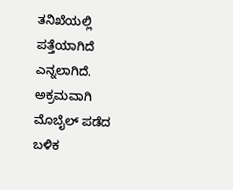ತನಿಖೆಯಲ್ಲಿ ಪತ್ತೆಯಾಗಿದೆ ಎನ್ನಲಾಗಿದೆ.
ಅಕ್ರಮವಾಗಿ ಮೊಬೈಲ್ ಪಡೆದ ಬಳಿಕ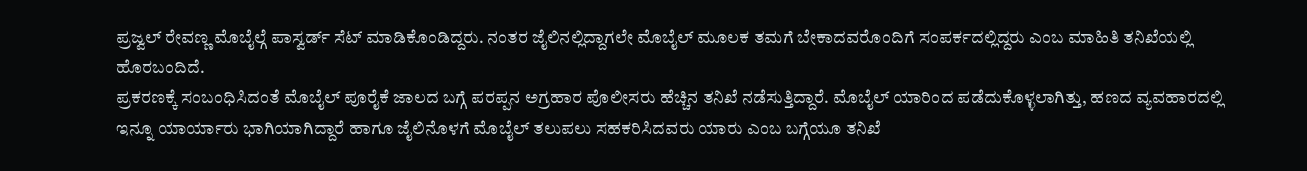ಪ್ರಜ್ವಲ್ ರೇವಣ್ಣ ಮೊಬೈಲ್ಗೆ ಪಾಸ್ವರ್ಡ್ ಸೆಟ್ ಮಾಡಿಕೊಂಡಿದ್ದರು. ನಂತರ ಜೈಲಿನಲ್ಲಿದ್ದಾಗಲೇ ಮೊಬೈಲ್ ಮೂಲಕ ತಮಗೆ ಬೇಕಾದವರೊಂದಿಗೆ ಸಂಪರ್ಕದಲ್ಲಿದ್ದರು ಎಂಬ ಮಾಹಿತಿ ತನಿಖೆಯಲ್ಲಿ ಹೊರಬಂದಿದೆ.
ಪ್ರಕರಣಕ್ಕೆ ಸಂಬಂಧಿಸಿದಂತೆ ಮೊಬೈಲ್ ಪೂರೈಕೆ ಜಾಲದ ಬಗ್ಗೆ ಪರಪ್ಪನ ಅಗ್ರಹಾರ ಪೊಲೀಸರು ಹೆಚ್ಚಿನ ತನಿಖೆ ನಡೆಸುತ್ತಿದ್ದಾರೆ. ಮೊಬೈಲ್ ಯಾರಿಂದ ಪಡೆದುಕೊಳ್ಳಲಾಗಿತ್ತು, ಹಣದ ವ್ಯವಹಾರದಲ್ಲಿ ಇನ್ನೂ ಯಾರ್ಯಾರು ಭಾಗಿಯಾಗಿದ್ದಾರೆ ಹಾಗೂ ಜೈಲಿನೊಳಗೆ ಮೊಬೈಲ್ ತಲುಪಲು ಸಹಕರಿಸಿದವರು ಯಾರು ಎಂಬ ಬಗ್ಗೆಯೂ ತನಿಖೆ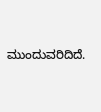ಮುಂದುವರಿದಿದೆ.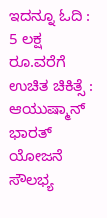ಇದನ್ನೂ ಓದಿ : 5 ಲಕ್ಷ ರೂ.ವರೆಗೆ ಉಚಿತ ಚಿಕಿತ್ಸೆ : ಆಯುಷ್ಮಾನ್ ಭಾರತ್ ಯೋಜನೆ ಸೌಲಭ್ಯ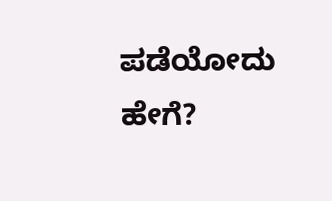ಪಡೆಯೋದು ಹೇಗೆ?